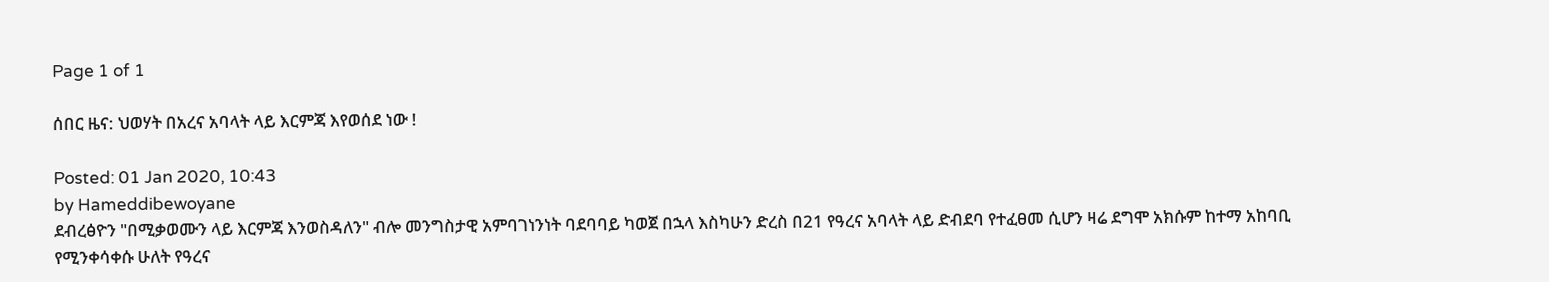Page 1 of 1

ሰበር ዜና: ህወሃት በአረና አባላት ላይ እርምጃ እየወሰደ ነው !

Posted: 01 Jan 2020, 10:43
by Hameddibewoyane
ደብረፅዮን "በሚቃወሙን ላይ እርምጃ እንወስዳለን" ብሎ መንግስታዊ አምባገነንነት ባደባባይ ካወጀ በኋላ እስካሁን ድረስ በ21 የዓረና አባላት ላይ ድብደባ የተፈፀመ ሲሆን ዛሬ ደግሞ አክሱም ከተማ አከባቢ የሚንቀሳቀሱ ሁለት የዓረና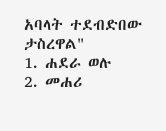አባላት ተደብድበው ታስረዋል"
1. ሐደራ ወሉ
2. መሐሪ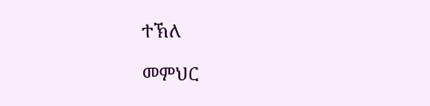ተኽለ

መምህር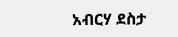አብርሃ ደስታ